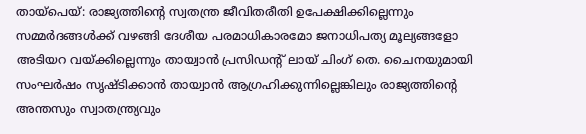തായ്പെയ്: രാജ്യത്തിന്റെ സ്വതന്ത്ര ജീവിതരീതി ഉപേക്ഷിക്കില്ലെന്നും സമ്മർദങ്ങൾക്ക് വഴങ്ങി ദേശീയ പരമാധികാരമോ ജനാധിപത്യ മൂല്യങ്ങളോ അടിയറ വയ്ക്കില്ലെന്നും തായ്വാൻ പ്രസിഡന്റ് ലായ് ചിംഗ് തെ. ചൈനയുമായി സംഘർഷം സൃഷ്ടിക്കാൻ തായ്വാൻ ആഗ്രഹിക്കുന്നില്ലെങ്കിലും രാജ്യത്തിന്റെ അന്തസും സ്വാതന്ത്ര്യവും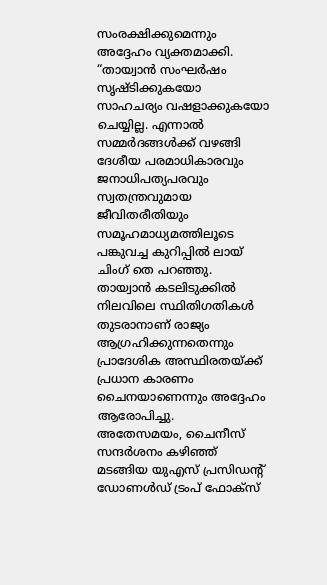സംരക്ഷിക്കുമെന്നും അദ്ദേഹം വ്യക്തമാക്കി.
“തായ്വാൻ സംഘർഷം സൃഷ്ടിക്കുകയോ സാഹചര്യം വഷളാക്കുകയോ ചെയ്യില്ല. എന്നാൽ സമ്മർദങ്ങൾക്ക് വഴങ്ങി ദേശീയ പരമാധികാരവും ജനാധിപത്യപരവും സ്വതന്ത്രവുമായ ജീവിതരീതിയും സമൂഹമാധ്യമത്തിലൂടെ പങ്കുവച്ച കുറിപ്പിൽ ലായ് ചിംഗ് തെ പറഞ്ഞു. തായ്വാൻ കടലിടുക്കിൽ നിലവിലെ സ്ഥിതിഗതികൾ തുടരാനാണ് രാജ്യം ആഗ്രഹിക്കുന്നതെന്നും പ്രാദേശിക അസ്ഥിരതയ്ക്ക് പ്രധാന കാരണം ചൈനയാണെന്നും അദ്ദേഹം ആരോപിച്ചു.
അതേസമയം, ചൈനീസ് സന്ദർശനം കഴിഞ്ഞ് മടങ്ങിയ യുഎസ് പ്രസിഡന്റ് ഡോണൾഡ് ട്രംപ് ഫോക്സ്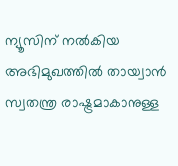ന്യൂസിന് നൽകിയ അഭിമുഖത്തിൽ തായ്വാൻ സ്വതന്ത്ര രാഷ്ട്രമാകാനുള്ള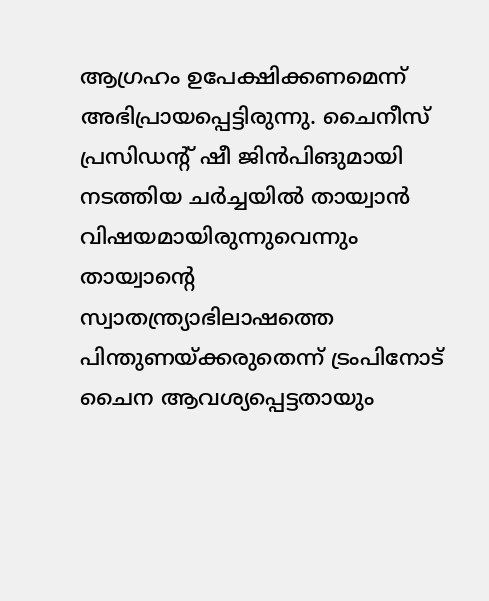ആഗ്രഹം ഉപേക്ഷിക്കണമെന്ന് അഭിപ്രായപ്പെട്ടിരുന്നു. ചൈനീസ് പ്രസിഡന്റ് ഷീ ജിൻപിങുമായി നടത്തിയ ചർച്ചയിൽ തായ്വാൻ വിഷയമായിരുന്നുവെന്നും തായ്വാന്റെ സ്വാതന്ത്ര്യാഭിലാഷത്തെ പിന്തുണയ്ക്കരുതെന്ന് ട്രംപിനോട് ചൈന ആവശ്യപ്പെട്ടതായും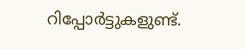റിപ്പോർട്ടുകളുണ്ട്.